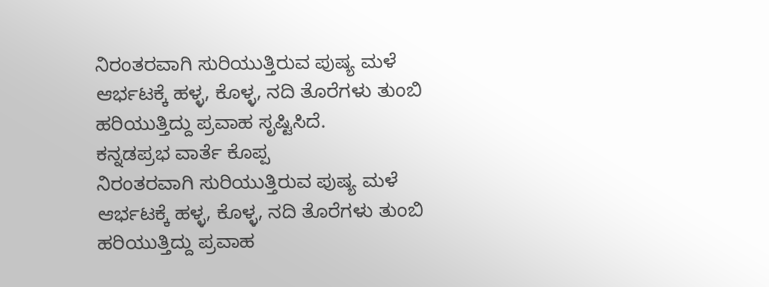ನಿರಂತರವಾಗಿ ಸುರಿಯುತ್ತಿರುವ ಪುಷ್ಯ ಮಳೆ ಆರ್ಭಟಕ್ಕೆ ಹಳ್ಳ, ಕೊಳ್ಳ, ನದಿ ತೊರೆಗಳು ತುಂಬಿ ಹರಿಯುತ್ತಿದ್ದು ಪ್ರವಾಹ ಸೃಷ್ಟಿಸಿದೆ.
ಕನ್ನಡಪ್ರಭ ವಾರ್ತೆ ಕೊಪ್ಪ
ನಿರಂತರವಾಗಿ ಸುರಿಯುತ್ತಿರುವ ಪುಷ್ಯ ಮಳೆ ಆರ್ಭಟಕ್ಕೆ ಹಳ್ಳ, ಕೊಳ್ಳ, ನದಿ ತೊರೆಗಳು ತುಂಬಿ ಹರಿಯುತ್ತಿದ್ದು ಪ್ರವಾಹ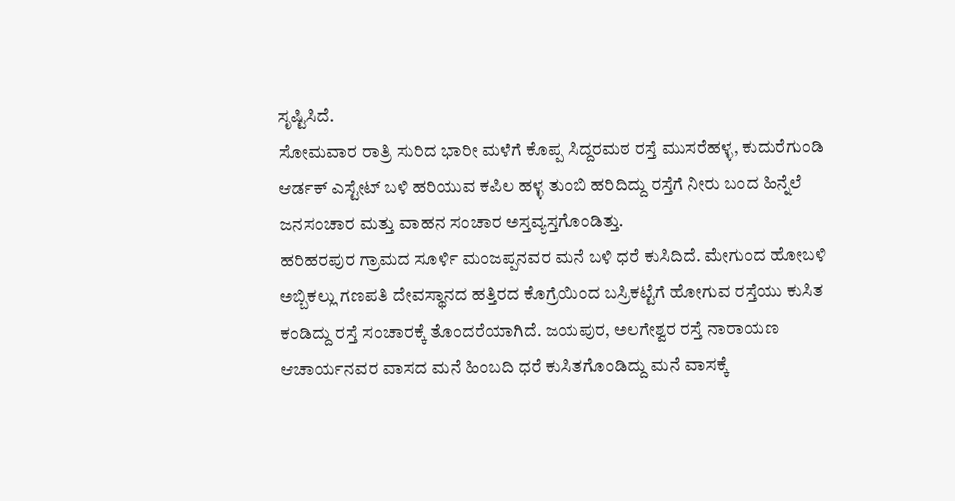ಸೃಷ್ಟಿಸಿದೆ.
ಸೋಮವಾರ ರಾತ್ರಿ ಸುರಿದ ಭಾರೀ ಮಳೆಗೆ ಕೊಪ್ಪ ಸಿದ್ದರಮಠ ರಸ್ತೆ ಮುಸರೆಹಳ್ಳ, ಕುದುರೆಗುಂಡಿ ಆರ್ಡಕ್ ಎಸ್ಟೇಟ್ ಬಳಿ ಹರಿಯುವ ಕಪಿಲ ಹಳ್ಳ ತುಂಬಿ ಹರಿದಿದ್ದು ರಸ್ತೆಗೆ ನೀರು ಬಂದ ಹಿನ್ನೆಲೆ ಜನಸಂಚಾರ ಮತ್ತು ವಾಹನ ಸಂಚಾರ ಅಸ್ತವ್ಯಸ್ತಗೊಂಡಿತ್ತು.
ಹರಿಹರಪುರ ಗ್ರಾಮದ ಸೂರ್ಳಿ ಮಂಜಪ್ಪನವರ ಮನೆ ಬಳಿ ಧರೆ ಕುಸಿದಿದೆ. ಮೇಗುಂದ ಹೋಬಳಿ ಅಬ್ಬಿಕಲ್ಲು ಗಣಪತಿ ದೇವಸ್ಥಾನದ ಹತ್ತಿರದ ಕೊಗ್ರೆಯಿಂದ ಬಸ್ರಿಕಟ್ಟೆಗೆ ಹೋಗುವ ರಸ್ತೆಯು ಕುಸಿತ ಕಂಡಿದ್ದು ರಸ್ತೆ ಸಂಚಾರಕ್ಕೆ ತೊಂದರೆಯಾಗಿದೆ. ಜಯಪುರ, ಅಲಗೇಶ್ವರ ರಸ್ತೆ ನಾರಾಯಣ ಆಚಾರ್ಯನವರ ವಾಸದ ಮನೆ ಹಿಂಬದಿ ಧರೆ ಕುಸಿತಗೊಂಡಿದ್ದು ಮನೆ ವಾಸಕ್ಕೆ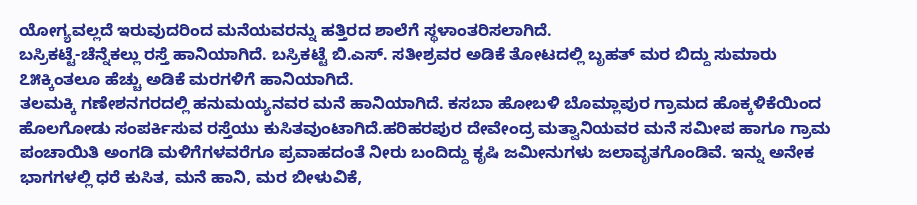ಯೋಗ್ಯವಲ್ಲದೆ ಇರುವುದರಿಂದ ಮನೆಯವರನ್ನು ಹತ್ತಿರದ ಶಾಲೆಗೆ ಸ್ಥಳಾಂತರಿಸಲಾಗಿದೆ.
ಬಸ್ರಿಕಟ್ಟೆ-ಚೆನ್ನೆಕಲ್ಲು ರಸ್ತೆ ಹಾನಿಯಾಗಿದೆ. ಬಸ್ರಿಕಟ್ಟೆ ಬಿ.ಎಸ್. ಸತೀಶ್ರವರ ಅಡಿಕೆ ತೋಟದಲ್ಲಿ ಬೃಹತ್ ಮರ ಬಿದ್ದು ಸುಮಾರು ೭೫ಕ್ಕಿಂತಲೂ ಹೆಚ್ಚು ಅಡಿಕೆ ಮರಗಳಿಗೆ ಹಾನಿಯಾಗಿದೆ.
ತಲಮಕ್ಕಿ ಗಣೇಶನಗರದಲ್ಲಿ ಹನುಮಯ್ಯನವರ ಮನೆ ಹಾನಿಯಾಗಿದೆ. ಕಸಬಾ ಹೋಬಳಿ ಬೊಮ್ಲಾಪುರ ಗ್ರಾಮದ ಹೊಕ್ಕಳಿಕೆಯಿಂದ ಹೊಲಗೋಡು ಸಂಪರ್ಕಿಸುವ ರಸ್ತೆಯು ಕುಸಿತವುಂಟಾಗಿದೆ.ಹರಿಹರಪುರ ದೇವೇಂದ್ರ ಮತ್ವಾನಿಯವರ ಮನೆ ಸಮೀಪ ಹಾಗೂ ಗ್ರಾಮ ಪಂಚಾಯಿತಿ ಅಂಗಡಿ ಮಳಿಗೆಗಳವರೆಗೂ ಪ್ರವಾಹದಂತೆ ನೀರು ಬಂದಿದ್ದು ಕೃಷಿ ಜಮೀನುಗಳು ಜಲಾವೃತಗೊಂಡಿವೆ. ಇನ್ನು ಅನೇಕ ಭಾಗಗಳಲ್ಲಿ ಧರೆ ಕುಸಿತ, ಮನೆ ಹಾನಿ, ಮರ ಬೀಳುವಿಕೆ,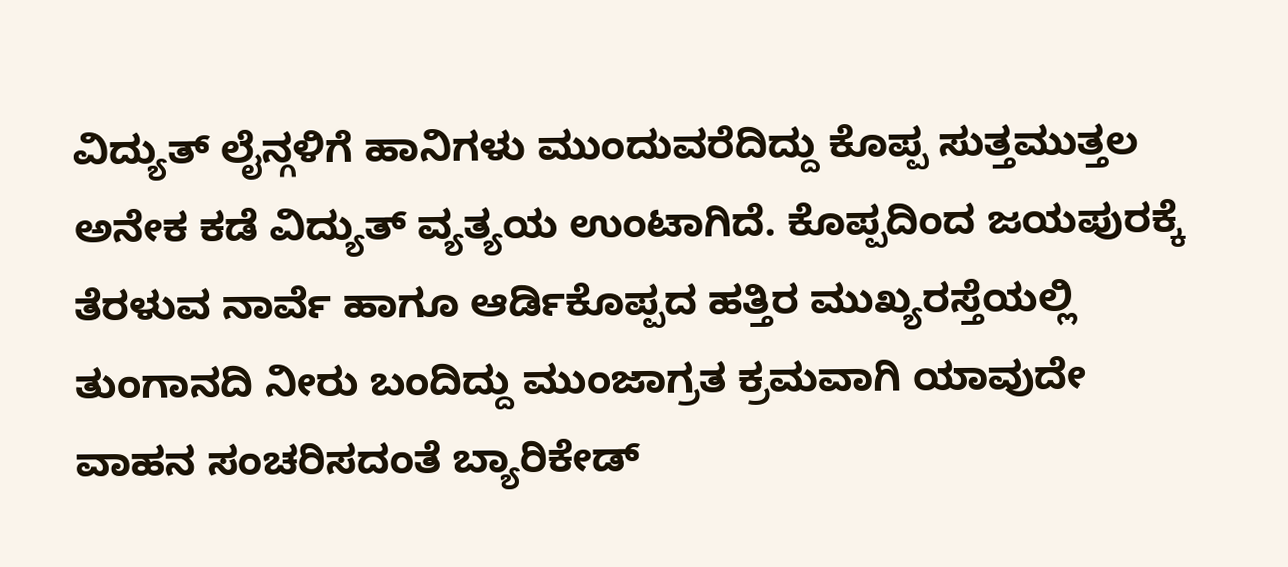ವಿದ್ಯುತ್ ಲೈನ್ಗಳಿಗೆ ಹಾನಿಗಳು ಮುಂದುವರೆದಿದ್ದು ಕೊಪ್ಪ ಸುತ್ತಮುತ್ತಲ ಅನೇಕ ಕಡೆ ವಿದ್ಯುತ್ ವ್ಯತ್ಯಯ ಉಂಟಾಗಿದೆ. ಕೊಪ್ಪದಿಂದ ಜಯಪುರಕ್ಕೆ ತೆರಳುವ ನಾರ್ವೆ ಹಾಗೂ ಆರ್ಡಿಕೊಪ್ಪದ ಹತ್ತಿರ ಮುಖ್ಯರಸ್ತೆಯಲ್ಲಿ ತುಂಗಾನದಿ ನೀರು ಬಂದಿದ್ದು ಮುಂಜಾಗ್ರತ ಕ್ರಮವಾಗಿ ಯಾವುದೇ ವಾಹನ ಸಂಚರಿಸದಂತೆ ಬ್ಯಾರಿಕೇಡ್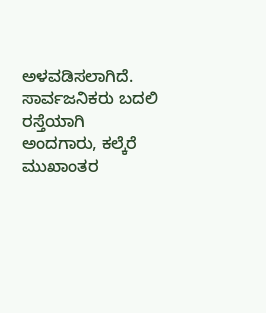ಅಳವಡಿಸಲಾಗಿದೆ. ಸಾರ್ವಜನಿಕರು ಬದಲಿ ರಸ್ತೆಯಾಗಿ ಅಂದಗಾರು, ಕಲ್ಕೆರೆ ಮುಖಾಂತರ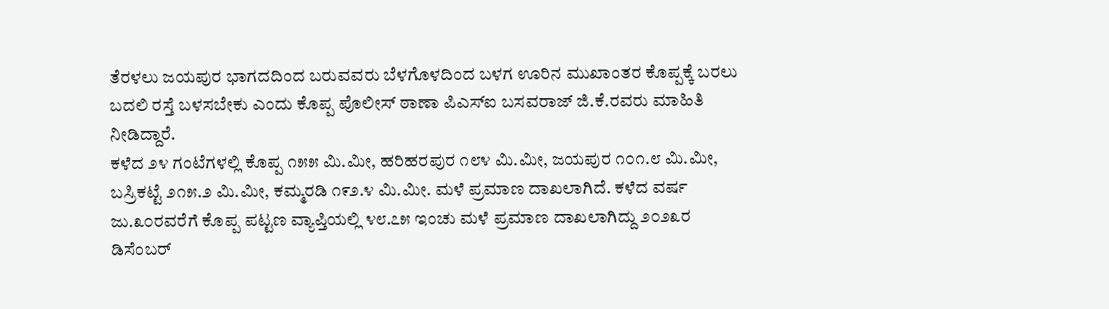ತೆರಳಲು ಜಯಪುರ ಭಾಗದದಿಂದ ಬರುವವರು ಬೆಳಗೊಳದಿಂದ ಬಳಗ ಊರಿನ ಮುಖಾಂತರ ಕೊಪ್ಪಕ್ಕೆ ಬರಲು ಬದಲಿ ರಸ್ತೆ ಬಳಸಬೇಕು ಎಂದು ಕೊಪ್ಪ ಪೊಲೀಸ್ ಠಾಣಾ ಪಿಎಸ್ಐ ಬಸವರಾಜ್ ಜಿ.ಕೆ.ರವರು ಮಾಹಿತಿ ನೀಡಿದ್ದಾರೆ.
ಕಳೆದ ೨೪ ಗಂಟೆಗಳಲ್ಲಿ ಕೊಪ್ಪ ೧೫೫ ಮಿ.ಮೀ, ಹರಿಹರಪುರ ೧೮೪ ಮಿ.ಮೀ, ಜಯಪುರ ೧೦೧.೮ ಮಿ.ಮೀ, ಬಸ್ರಿಕಟ್ಟೆ ೨೧೫.೨ ಮಿ.ಮೀ, ಕಮ್ಮರಡಿ ೧೯೨.೪ ಮಿ.ಮೀ. ಮಳೆ ಪ್ರಮಾಣ ದಾಖಲಾಗಿದೆ. ಕಳೆದ ವರ್ಷ ಜು.೩೦ರವರೆಗೆ ಕೊಪ್ಪ ಪಟ್ಟಣ ವ್ಯಾಪ್ತಿಯಲ್ಲಿ ೪೮.೭೫ ಇಂಚು ಮಳೆ ಪ್ರಮಾಣ ದಾಖಲಾಗಿದ್ದು ೨೦೨೩ರ ಡಿಸೆಂಬರ್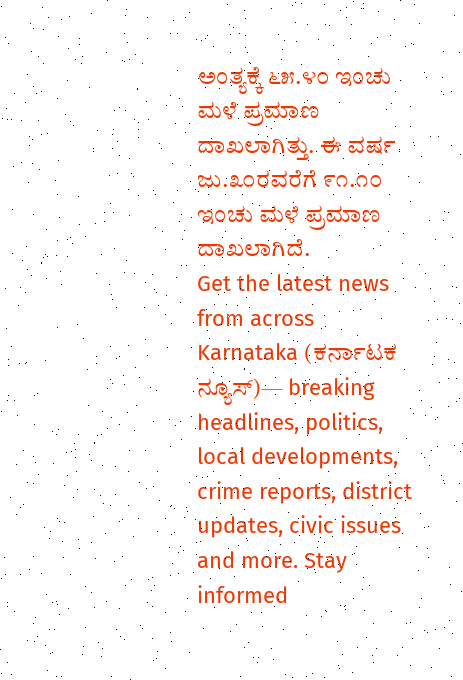ಅಂತ್ಯಕ್ಕೆ ೬೫.೪೦ ಇಂಚು ಮಳೆ ಪ್ರಮಾಣ ದಾಖಲಾಗಿತ್ತು. ಈ ವರ್ಷ ಜು.೩೦ರವರೆಗೆ ೯೧.೧೦ ಇಂಚು ಮಳೆ ಪ್ರಮಾಣ ದಾಖಲಾಗಿದೆ.
Get the latest news from across Karnataka (ಕರ್ನಾಟಕ ನ್ಯೂಸ್)— breaking headlines, politics, local developments, crime reports, district updates, civic issues and more. Stay informed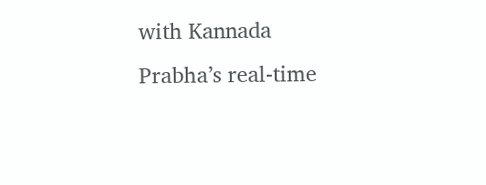with Kannada Prabha’s real‑time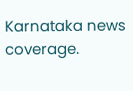Karnataka news coverage.